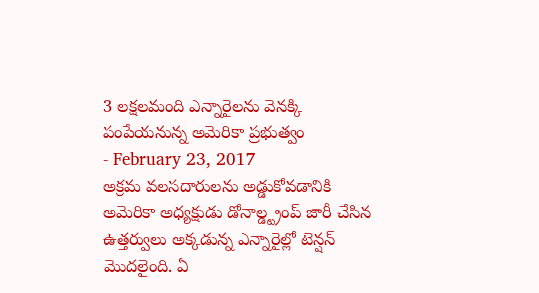3 లక్షలమంది ఎన్నారైలను వెనక్కి పంపేయనున్న అమెరికా ప్రభుత్వం
- February 23, 2017
అక్రమ వలసదారులను అడ్డుకోవడానికి అమెరికా అధ్యక్షుడు డోనాల్డ్ట్రంప్ జారీ చేసిన ఉత్తర్వులు అక్కడున్న ఎన్నారైల్లో టెన్షన్ మొదలైంది. ఏ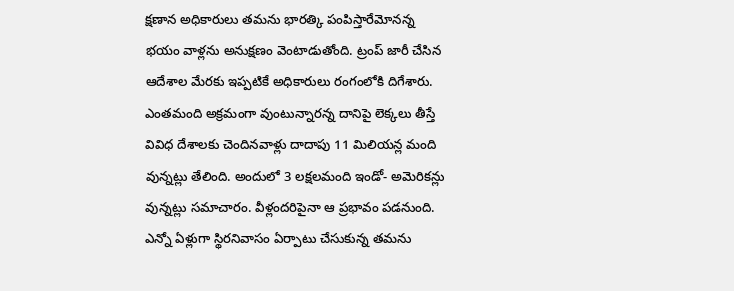క్షణాన అధికారులు తమను భారత్కి పంపిస్తారేమోనన్న భయం వాళ్లను అనుక్షణం వెంటాడుతోంది. ట్రంప్ జారీ చేసిన ఆదేశాల మేరకు ఇప్పటికే అధికారులు రంగంలోకి దిగేశారు. ఎంతమంది అక్రమంగా వుంటున్నారన్న దానిపై లెక్కలు తీస్తే వివిధ దేశాలకు చెందినవాళ్లు దాదాపు 11 మిలియన్ల మంది వున్నట్లు తేలింది. అందులో 3 లక్షలమంది ఇండో- అమెరికన్లు వున్నట్లు సమాచారం. వీళ్లందరిపైనా ఆ ప్రభావం పడనుంది. ఎన్నో ఏళ్లుగా స్థిరనివాసం ఏర్పాటు చేసుకున్న తమను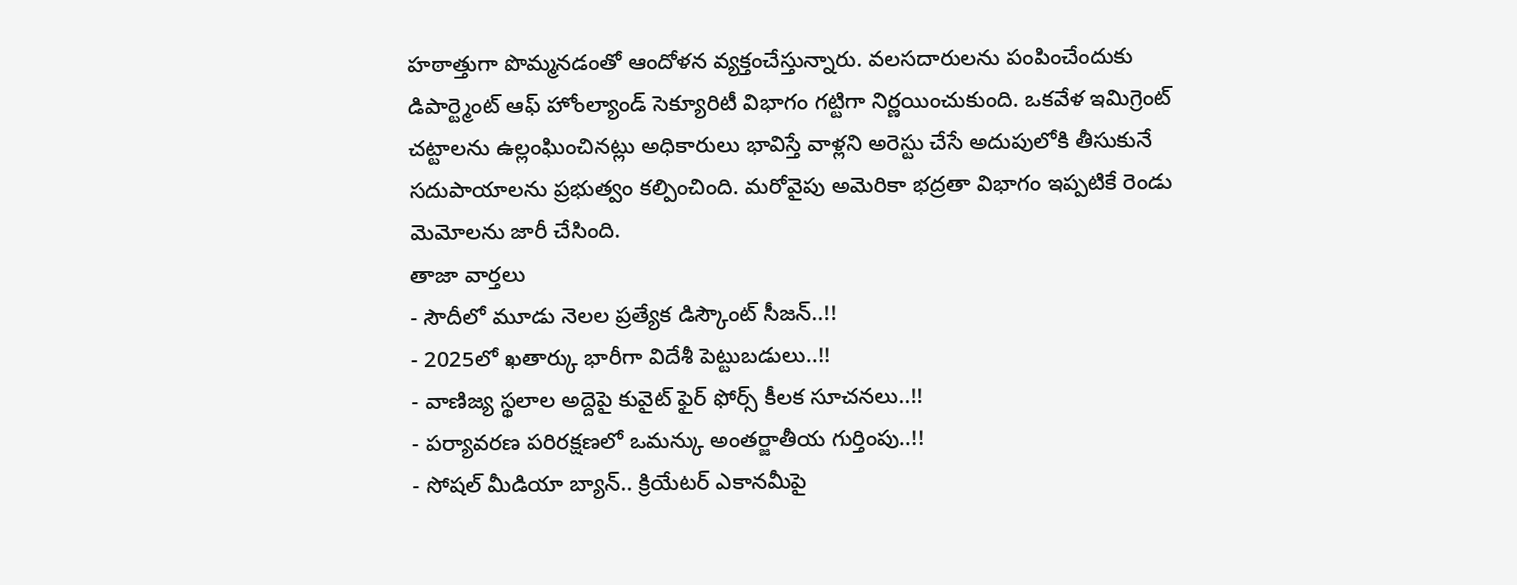హఠాత్తుగా పొమ్మనడంతో ఆందోళన వ్యక్తంచేస్తున్నారు. వలసదారులను పంపించేందుకు డిపార్ట్మెంట్ ఆఫ్ హోంల్యాండ్ సెక్యూరిటీ విభాగం గట్టిగా నిర్ణయించుకుంది. ఒకవేళ ఇమిగ్రెంట్ చట్టాలను ఉల్లంఘించినట్లు అధికారులు భావిస్తే వాళ్లని అరెస్టు చేసే అదుపులోకి తీసుకునే సదుపాయాలను ప్రభుత్వం కల్పించింది. మరోవైపు అమెరికా భద్రతా విభాగం ఇప్పటికే రెండు మెమోలను జారీ చేసింది.
తాజా వార్తలు
- సౌదీలో మూడు నెలల ప్రత్యేక డిస్కౌంట్ సీజన్..!!
- 2025లో ఖతార్కు భారీగా విదేశీ పెట్టుబడులు..!!
- వాణిజ్య స్థలాల అద్దెపై కువైట్ ఫైర్ ఫోర్స్ కీలక సూచనలు..!!
- పర్యావరణ పరిరక్షణలో ఒమన్కు అంతర్జాతీయ గుర్తింపు..!!
- సోషల్ మీడియా బ్యాన్.. క్రియేటర్ ఎకానమీపై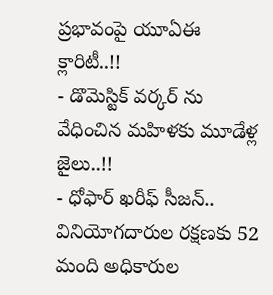ప్రభావంపై యూఏఈ క్లారిటీ..!!
- డొమెస్టిక్ వర్కర్ ను వేధించిన మహిళకు మూడేళ్ల జైలు..!!
- ధోఫార్ ఖరీఫ్ సీజన్.. వినియోగదారుల రక్షణకు 52 మంది అధికారుల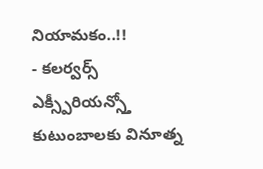నియామకం..!!
- కలర్వర్స్ ఎక్స్పీరియన్స్తో కుటుంబాలకు వినూత్న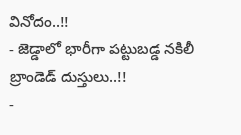వినోదం..!!
- జెడ్డాలో భారీగా పట్టుబడ్డ నకిలీ బ్రాండెడ్ దుస్తులు..!!
-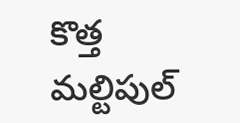కొత్త మల్టిపుల్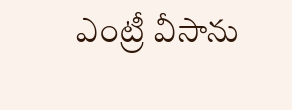ఎంట్రీ వీసాను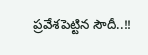ప్రవేశపెట్టిన సౌదీ..!!